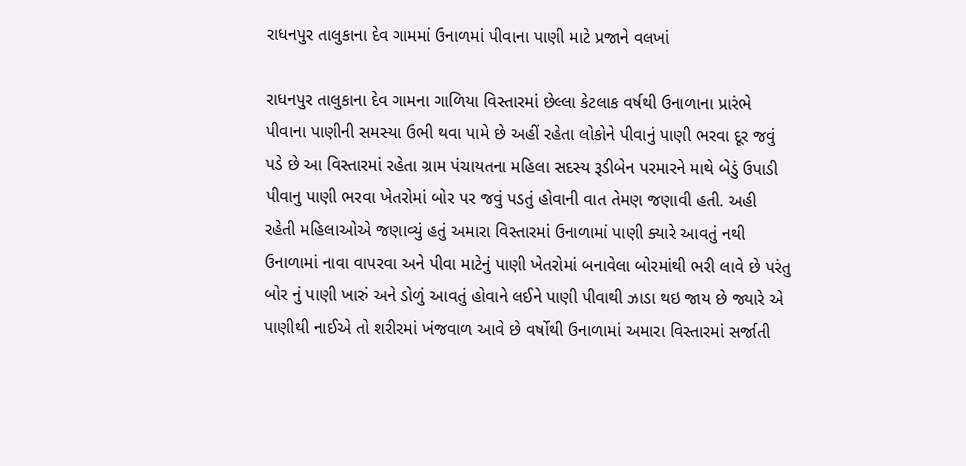રાધનપુર તાલુકાના દેવ ગામમાં ઉનાળમાં પીવાના પાણી માટે પ્રજાને વલખાં

રાધનપુર તાલુકાના દેવ ગામના ગાળિયા વિસ્તારમાં છેલ્લા કેટલાક વર્ષથી ઉનાળાના પ્રારંભે પીવાના પાણીની સમસ્યા ઉભી થવા પામે છે અહીં રહેતા લોકોને પીવાનું પાણી ભરવા દૂર જવું પડે છે આ વિસ્તારમાં રહેતા ગ્રામ પંચાયતના મહિલા સદસ્ય રૂડીબેન પરમારને માથે બેડું ઉપાડી પીવાનુ પાણી ભરવા ખેતરોમાં બોર પર જવું પડતું હોવાની વાત તેમણ જણાવી હતી. અહી રહેતી મહિલાઓએ જણાવ્યું હતું અમારા વિસ્તારમાં ઉનાળામાં પાણી ક્યારે આવતું નથી ઉનાળામાં નાવા વાપરવા અને પીવા માટેનું પાણી ખેતરોમાં બનાવેલા બોરમાંથી ભરી લાવે છે પરંતુ બોર નું પાણી ખારું અને ડોળું આવતું હોવાને લઈને પાણી પીવાથી ઝાડા થઇ જાય છે જ્યારે એ પાણીથી નાઈએ તો શરીરમાં ખંજવાળ આવે છે વર્ષોથી ઉનાળામાં અમારા વિસ્તારમાં સર્જાતી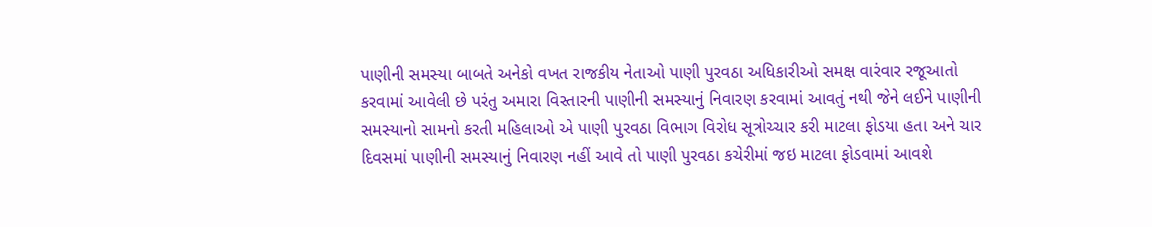પાણીની સમસ્યા બાબતે અનેકો વખત રાજકીય નેતાઓ પાણી પુરવઠા અધિકારીઓ સમક્ષ વારંવાર રજૂઆતો કરવામાં આવેલી છે પરંતુ અમારા વિસ્તારની પાણીની સમસ્યાનું નિવારણ કરવામાં આવતું નથી જેને લઈને પાણીની સમસ્યાનો સામનો કરતી મહિલાઓ એ પાણી પુરવઠા વિભાગ વિરોધ સૂત્રોચ્ચાર કરી માટલા ફોડયા હતા અને ચાર દિવસમાં પાણીની સમસ્યાનું નિવારણ નહીં આવે તો પાણી પુરવઠા કચેરીમાં જઇ માટલા ફોડવામાં આવશે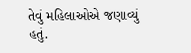તેવું મહિલાઓએ જણાવ્યું હતું.